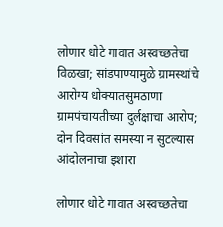लोणार धोटे गावात अस्वच्छतेचा विळखा; सांडपाण्यामुळे ग्रामस्थांचे आरोग्य धोक्यातसुमठाणा ग्रामपंचायतीच्या दुर्लक्षाचा आरोप; दोन दिवसांत समस्या न सुटल्यास आंदोलनाचा इशारा

लोणार धोटे गावात अस्वच्छतेचा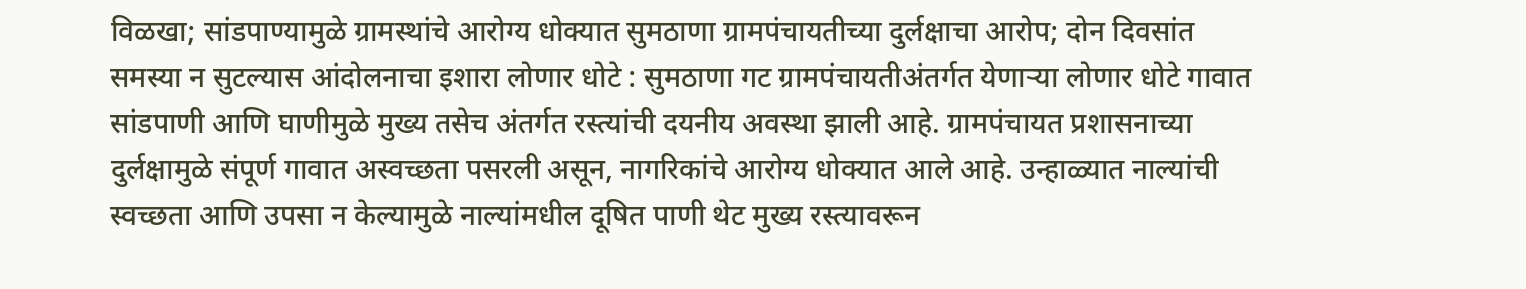विळखा; सांडपाण्यामुळे ग्रामस्थांचे आरोग्य धोक्यात सुमठाणा ग्रामपंचायतीच्या दुर्लक्षाचा आरोप; दोन दिवसांत समस्या न सुटल्यास आंदोलनाचा इशारा लोणार धोटे : सुमठाणा गट ग्रामपंचायतीअंतर्गत येणाऱ्या लोणार धोटे गावात सांडपाणी आणि घाणीमुळे मुख्य तसेच अंतर्गत रस्त्यांची दयनीय अवस्था झाली आहे. ग्रामपंचायत प्रशासनाच्या दुर्लक्षामुळे संपूर्ण गावात अस्वच्छता पसरली असून, नागरिकांचे आरोग्य धोक्यात आले आहे. उन्हाळ्यात नाल्यांची स्वच्छता आणि उपसा न केल्यामुळे नाल्यांमधील दूषित पाणी थेट मुख्य रस्त्यावरून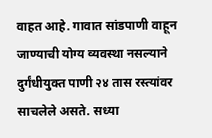वाहत आहे. गावात सांडपाणी वाहून जाण्याची योग्य व्यवस्था नसल्याने दुर्गंधीयुक्त पाणी २४ तास रस्त्यांवर साचलेले असते. सध्या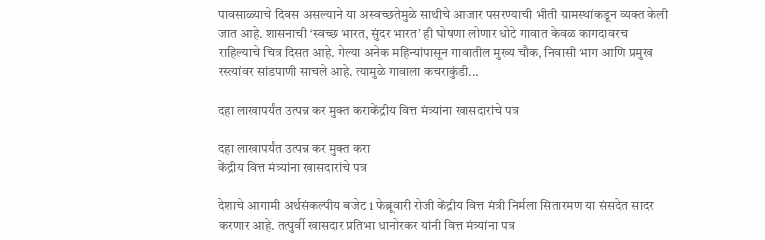पावसाळ्याचे दिवस असल्याने या अस्वच्छतेमुळे साथीचे आजार पसरण्याची भीती ग्रामस्थांकडून व्यक्त केली जात आहे. शासनाची ‘स्वच्छ भारत, सुंदर भारत’ ही घोषणा लोणार धोटे गावात केवळ कागदावरच राहिल्याचे चित्र दिसत आहे. गेल्या अनेक महिन्यांपासून गावातील मुख्य चौक, निवासी भाग आणि प्रमुख रस्त्यांवर सांडपाणी साचले आहे. त्यामुळे गावाला कचराकुंडी...

दहा लाखापर्यंत उत्पन्न कर मुक्त कराकेंद्रीय वित्त मंत्र्यांना खासदारांचे पत्र

दहा लाखापर्यंत उत्पन्न कर मुक्त करा
केंद्रीय वित्त मंत्र्यांना खासदारांचे पत्र

देशाचे आगामी अर्थसंकल्पीय बजेट 1 फेब्रूवारी रोजी केंद्रीय वित्त मंत्री निर्मला सितारमण या संसदेत सादर करणार आहे. तत्पुर्वी खासदार प्रतिभा धानोरकर यांनी वित्त मंत्र्यांना पत्र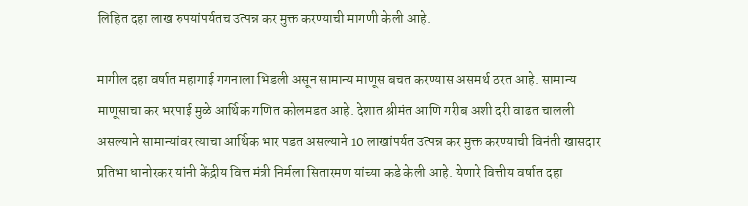लिहित दहा लाख रुपयांपर्यतच उत्पन्न कर मुक्त करण्याची मागणी केली आहे.

मागील दहा वर्षात महागाई गगनाला भिडली असून सामान्य माणूस बचत करण्यास असमर्थ ठरत आहे. सामान्य माणूसाचा कर भरपाई मुळे आर्थिक गणित कोलमडत आहे. देशात श्रीमंत आणि गरीब अशी दरी वाढत चालली असल्याने सामान्यांवर त्याचा आर्थिक भार पडत असल्याने 10 लाखांपर्यत उत्पन्न कर मुक्त करण्याची विनंती खासदार प्रतिभा धानोरकर यांनी केंद्रीय वित्त मंत्री निर्मला सितारमण यांच्या कडे केली आहे. येणारे वित्तीय वर्षात दहा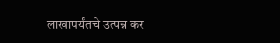लाखापर्यंतचे उत्पन्न कर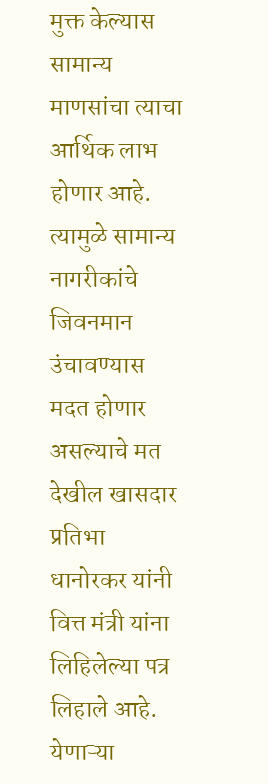मुक्त केल्यास सामान्य माणसांचा त्याचा आर्थिक लाभ होणार आहे. त्यामुळे सामान्य नागरीकांचे जिवनमान उंचावण्यास मदत होणार असल्याचे मत देखील खासदार प्रतिभा धानोरकर यांनी वित्त मंत्री यांना लिहिलेल्या पत्र लिहाले आहे. येणाऱ्या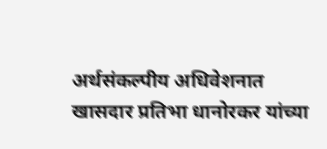अर्थसंकल्पीय अधिवेशनात खासदार प्रतिभा धानोरकर यांच्या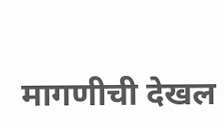मागणीची देखल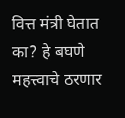वित्त मंत्री घेतात का? हे बघणे महत्त्वाचे ठरणार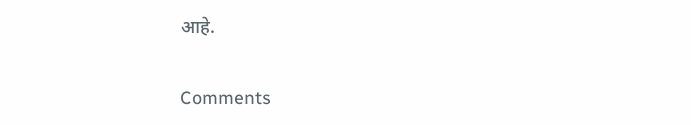आहे.


Comments